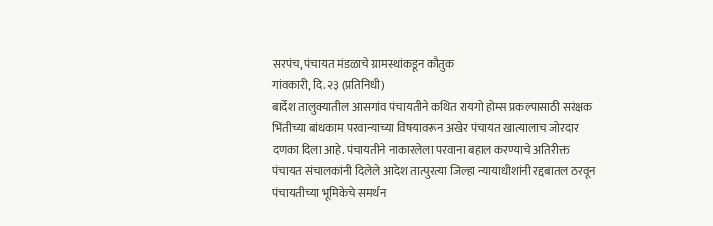सरपंच, पंचायत मंडळाचे ग्रामस्थांकडून कौतुक
गांवकारी, दि. २३ (प्रतिनिधी)
बार्देश तालुक्यातील आसगांव पंचायतीने कथित रायगो होम्स प्रकल्पासाठी सरंक्षक भिंतीच्या बांधकाम परवान्याच्या विषयावरून अखेर पंचायत खात्यालाच जोरदार दणका दिला आहे. पंचायतीने नाकारलेला परवाना बहाल करण्याचे अतिरीक्त पंचायत संचालकांनी दिलेले आदेश तात्पुरत्या जिल्हा न्यायाधीशांनी रद्दबातल ठरवून पंचायतीच्या भूमिकेचे समर्थन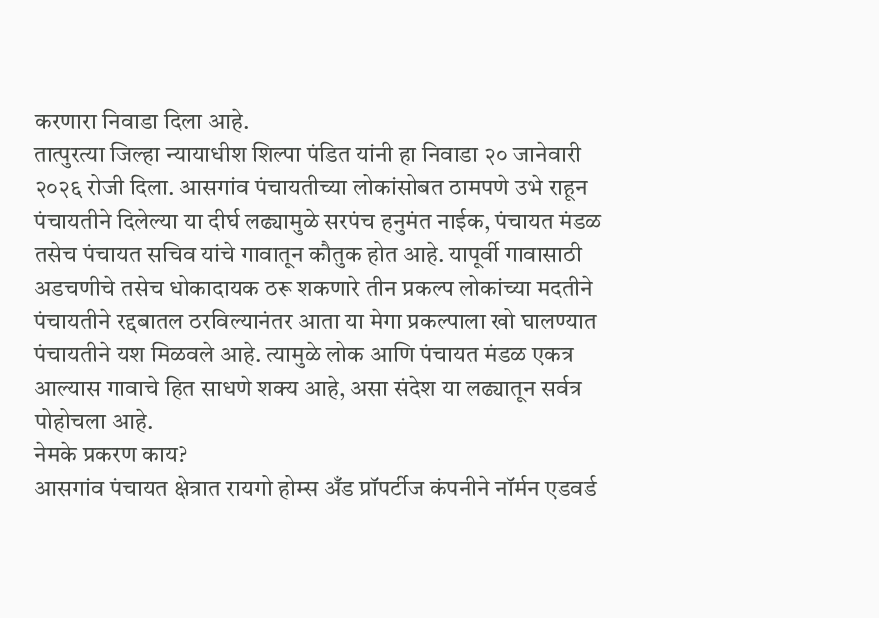करणारा निवाडा दिला आहे.
तात्पुरत्या जिल्हा न्यायाधीश शिल्पा पंडित यांनी हा निवाडा २० जानेवारी २०२६ रोजी दिला. आसगांव पंचायतीच्या लोकांसोबत ठामपणे उभे राहून पंचायतीने दिलेल्या या दीर्घ लढ्यामुळे सरपंच हनुमंत नाईक, पंचायत मंडळ तसेच पंचायत सचिव यांचे गावातून कौतुक होत आहे. यापूर्वी गावासाठी अडचणीचे तसेच धोकादायक ठरू शकणारे तीन प्रकल्प लोकांच्या मदतीने पंचायतीने रद्दबातल ठरविल्यानंतर आता या मेगा प्रकल्पाला खो घालण्यात पंचायतीने यश मिळवले आहे. त्यामुळे लोक आणि पंचायत मंडळ एकत्र आल्यास गावाचे हित साधणे शक्य आहे, असा संदेश या लढ्यातून सर्वत्र पोहोचला आहे.
नेमके प्रकरण काय?
आसगांव पंचायत क्षेत्रात रायगो होम्स अँड प्रॉपर्टीज कंपनीने नॉर्मन एडवर्ड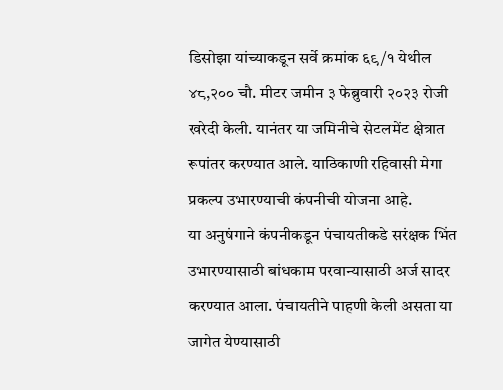डिसोझा यांच्याकडून सर्वे क्रमांक ६९/१ येथील ४८,२०० चौ. मीटर जमीन ३ फेब्रुवारी २०२३ रोजी खरेदी केली. यानंतर या जमिनीचे सेटलमेंट क्षेत्रात रूपांतर करण्यात आले. याठिकाणी रहिवासी मेगा प्रकल्प उभारण्याची कंपनीची योजना आहे.
या अनुषंगाने कंपनीकडून पंचायतीकडे सरंक्षक भिंत उभारण्यासाठी बांधकाम परवान्यासाठी अर्ज सादर करण्यात आला. पंचायतीने पाहणी केली असता या जागेत येण्यासाठी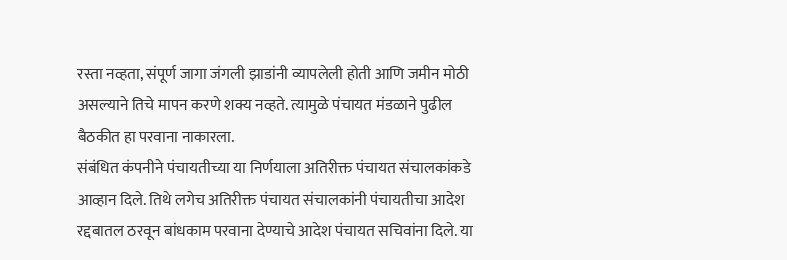रस्ता नव्हता, संपूर्ण जागा जंगली झाडांनी व्यापलेली होती आणि जमीन मोठी असल्याने तिचे मापन करणे शक्य नव्हते. त्यामुळे पंचायत मंडळाने पुढील बैठकीत हा परवाना नाकारला.
संबंधित कंपनीने पंचायतीच्या या निर्णयाला अतिरीक्त पंचायत संचालकांकडे आव्हान दिले. तिथे लगेच अतिरीक्त पंचायत संचालकांनी पंचायतीचा आदेश रद्दबातल ठरवून बांधकाम परवाना देण्याचे आदेश पंचायत सचिवांना दिले. या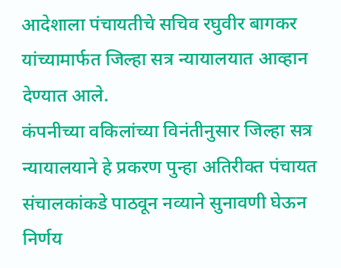आदेशाला पंचायतीचे सचिव रघुवीर बागकर यांच्यामार्फत जिल्हा सत्र न्यायालयात आव्हान देण्यात आले.
कंपनीच्या वकिलांच्या विनंतीनुसार जिल्हा सत्र न्यायालयाने हे प्रकरण पुन्हा अतिरीक्त पंचायत संचालकांकडे पाठवून नव्याने सुनावणी घेऊन निर्णय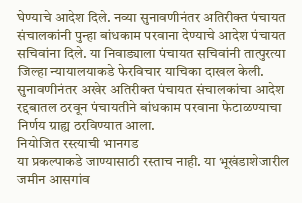घेण्याचे आदेश दिले. नव्या सुनावणीनंतर अतिरीक्त पंचायत संचालकांनी पुन्हा बांधकाम परवाना देण्याचे आदेश पंचायत सचिवांना दिले. या निवाड्याला पंचायत सचिवांनी तात्पुरत्या जिल्हा न्यायालयाकडे फेरविचार याचिका दाखल केली. सुनावणीनंतर अखेर अतिरीक्त पंचायत संचालकांचा आदेश रद्दबातल ठरवून पंचायतीने बांधकाम परवाना फेटाळण्याचा निर्णय ग्राह्य ठरविण्यात आला.
नियोजित रस्त्याची भानगड
या प्रकल्पाकडे जाण्यासाठी रस्ताच नाही. या भूखंडाशेजारील जमीन आसगांव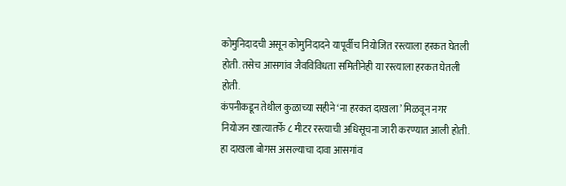कोमुनिदादची असून कोमुनिदादने यापूर्वीच नियोजित रस्त्याला हरकत घेतली होती. तसेच आसगांव जैवविविधता समितीनेही या रस्त्याला हरकत घेतली होती.
कंपनीकडून तेथील कुळाच्या सहीने ‘ना हरकत दाखला’ मिळवून नगर नियोजन खात्यातर्फे ८ मीटर रस्त्याची अधिसूचना जारी करण्यात आली होती. हा दाखला बोगस असल्याचा दावा आसगांव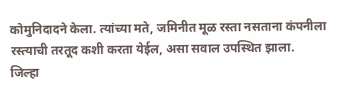कोमुनिदादने केला. त्यांच्या मते, जमिनीत मूळ रस्ता नसताना कंपनीला रस्त्याची तरतूद कशी करता येईल, असा सवाल उपस्थित झाला.
जिल्हा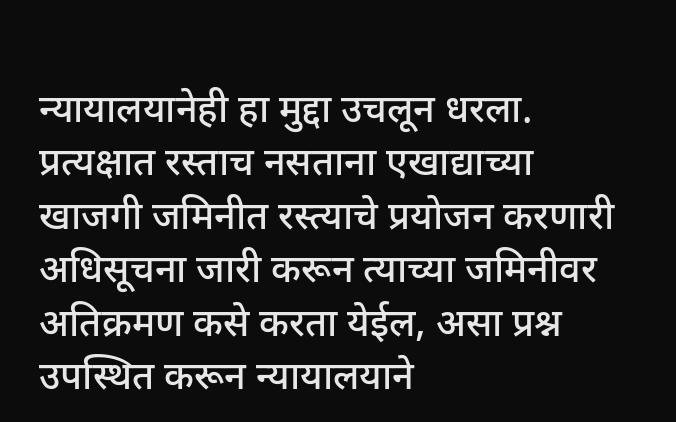न्यायालयानेही हा मुद्दा उचलून धरला. प्रत्यक्षात रस्ताच नसताना एखाद्याच्या खाजगी जमिनीत रस्त्याचे प्रयोजन करणारी अधिसूचना जारी करून त्याच्या जमिनीवर अतिक्रमण कसे करता येईल, असा प्रश्न उपस्थित करून न्यायालयाने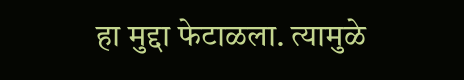हा मुद्दा फेटाळला. त्यामुळे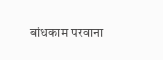बांधकाम परवाना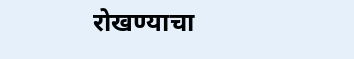रोखण्याचा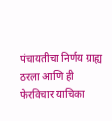पंचायतीचा निर्णय ग्राह्य ठरला आणि ही फेरविचार याचिका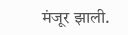मंजूर झाली.